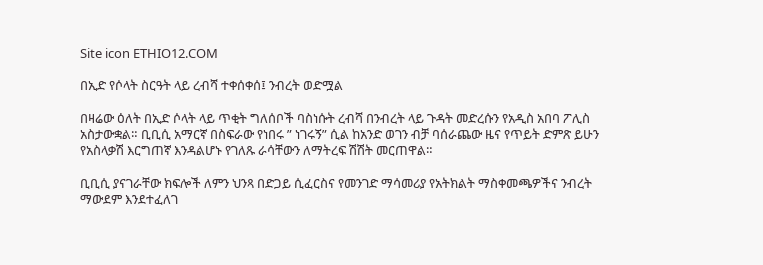Site icon ETHIO12.COM

በኢድ የሶላት ስርዓት ላይ ረብሻ ተቀሰቀሰ፤ ንብረት ወድሟል

በዛሬው ዕለት በኢድ ሶላት ላይ ጥቂት ግለሰቦች ባስነሱት ረብሻ በንብረት ላይ ጉዳት መድረሱን የአዲስ አበባ ፖሊስ አስታውቋል። ቢቢሲ አማርኛ በስፍራው የነበሩ ” ነገሩኝ” ሲል ከአንድ ወገን ብቻ ባሰራጨው ዜና የጥይት ድምጽ ይሁን የአስላቃሽ እርግጠኛ እንዳልሆኑ የገለጹ ራሳቸውን ለማትረፍ ሽሽት መርጠዋል።

ቢቢሲ ያናገራቸው ክፍሎች ለምን ህንጻ በድጋይ ሲፈርስና የመንገድ ማሳመሪያ የአትክልት ማስቀመጫዎችና ንብረት ማውደም እንደተፈለገ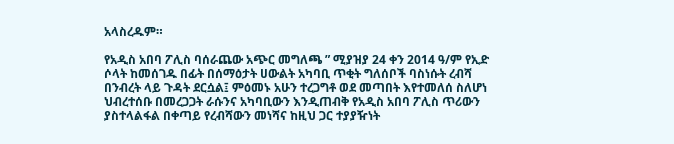አላስረዱም።

የአዲስ አበባ ፖሊስ ባሰራጨው አጭር መግለጫ ” ሚያዝያ 24 ቀን 2014 ዓ/ም የኢድ ሶላት ከመሰገዱ በፊት በሰማዕታት ሀውልት አካባቢ ጥቂት ግለሰቦች ባስነሱት ረብሻ በንብረት ላይ ጉዳት ደርሷል፤ ምዕመኑ አሁን ተረጋግቶ ወደ መጣበት እየተመለሰ ስለሆነ ህብረተሰቡ በመረጋጋት ራሱንና አካባቢውን እንዲጠብቅ የአዲስ አበባ ፖሊስ ጥሪውን ያስተላልፋል በቀጣይ የረብሻውን መነሻና ከዚህ ጋር ተያያዥነት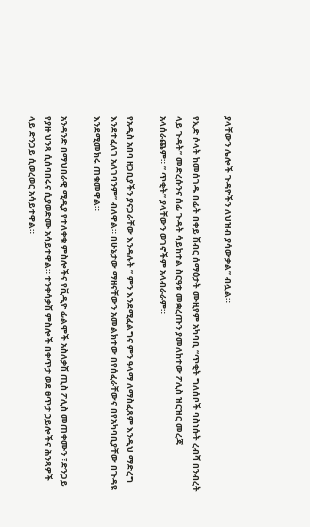ያላቸውን ሌሎች ጉዳዮችን ለህዝብ ያሳውቃል” ብሏል።

የኢድ ሶላት ከመሰገዱ በፊት በቀይ ሽብር ሰማዕታት ሙዚየም አካባቢ “ጥቂት ግለሰቦች ባስነሱት ረብሻ በንብረት ላይ ጉዳት” መድረሱንና ሰፊ ጉዳት ሳይከተል ስርዓቱ መቋረጡን ያመለከተው ፖሊስ ዝርዝር መረጃ አላሰራጨም። ” ጥቂት” ያላቸውን ወገኖችም አላብራራም።

የአዲስ አበባ ዘጋቢያችን ያናጋራቸው እንዳሉት ” ምን እንደሚፈልግና ምን ዓላማ ለማስፈጸም እንዲህ ማድረግ እንደተፈለገ አለገባንም” ብለዋል። በሁኔታው ማዘናቸውን አመልክተው በየሰፈራቸውና በየአካባቢያቸው በጉዳዩ እንደሚመክሩ ጠቁመዋል።

አንዳንድ በማህበራዊ ሚዲያ የተለቀቁ ምስሎችና የቪዲዮ ፊልሞች አስለቃሽ ጢስ ፖሊስ መጠቀሙን ፣ድንጋይ የያዙ ህንጻ ሲሰባበሩና ሲያወድሙ አሳይተዋል። ተንቀሳቃሽ ምስሎች በቀጥታ ወደ ፀጥታ ኃይሎችና ሕንጻዎች ላይ ድንጋይ ሲወረወር አሳይተዋል።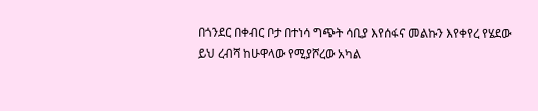በጎንደር በቀብር ቦታ በተነሳ ግጭት ሳቢያ እየሰፋና መልኩን እየቀየረ የሄደው ይህ ረብሻ ከሁዋላው የሚያሾረው አካል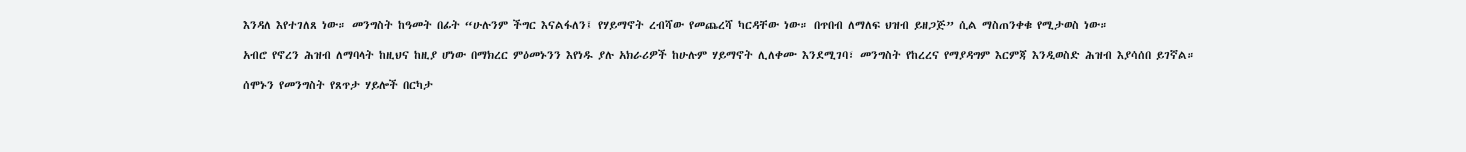እንዳለ እየተገለጸ ነው። መንግስት ከዓመት በፊት “ሁሉንም ችግር እናልፋለን፤ የሃይማኖት ረብሻው የመጨረሻ ካርዳቸው ነው። በጥበብ ለማለፍ ህዝብ ይዘጋጅ” ሲል ማስጠንቀቁ የሚታወስ ነው።

አብሮ የኖረን ሕዝብ ለማባላት ከዚህና ከዚያ ሆነው በማክረር ምዕመኑንን እየነዱ ያሉ አክራሪዎች ከሁሉም ሃይማኖት ሊለቀሙ እንደሚገባ፣ መንግስት የከረረና የማያዳግም እርምጃ እንዲወስድ ሕዝብ እያሳሰበ ይገኛል።

ሰሞኑን የመንግስት የጸጥታ ሃይሎች በርካታ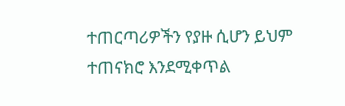ተጠርጣሪዎችን የያዙ ሲሆን ይህም ተጠናክሮ እንደሚቀጥል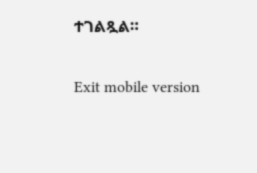ተገልጿል።

Exit mobile version